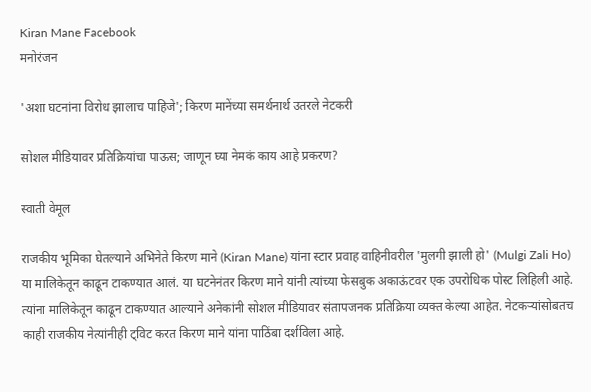Kiran Mane Facebook
मनोरंजन

'अशा घटनांना विरोध झालाच पाहिजे'; किरण मानेंच्या समर्थनार्थ उतरले नेटकरी

सोशल मीडियावर प्रतिक्रियांचा पाऊस; जाणून घ्या नेमकं काय आहे प्रकरण?

स्वाती वेमूल

राजकीय भूमिका घेतल्याने अभिनेते किरण माने (Kiran Mane) यांना स्टार प्रवाह वाहिनीवरील 'मुलगी झाली हो' (Mulgi Zali Ho) या मालिकेतून काढून टाकण्यात आलं. या घटनेनंतर किरण माने यांनी त्यांच्या फेसबुक अकाऊंटवर एक उपरोधिक पोस्ट लिहिली आहे. त्यांना मालिकेतून काढून टाकण्यात आल्याने अनेकांनी सोशल मीडियावर संतापजनक प्रतिक्रिया व्यक्त केल्या आहेत. नेटकऱ्यांसोबतच काही राजकीय नेत्यांनीही ट्विट करत किरण माने यांना पाठिंबा दर्शविला आहे.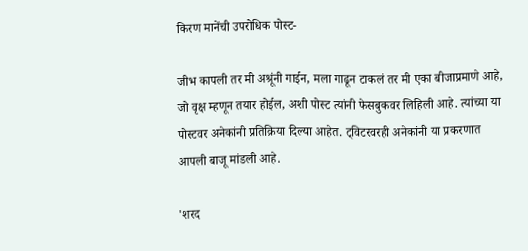किरण मानेंची उपरोधिक पोस्ट-

जीभ कापली तर मी अश्रूंनी गाईन, मला गाढून टाकलं तर मी एका बीजाप्रमाणे आहे, जो वृक्ष म्हणून तयार होईल, अशी पोस्ट त्यांनी फेसबुकवर लिहिली आहे. त्यांच्या या पोस्टवर अनेकांनी प्रतिक्रिया दिल्या आहेत. ट्विटरवरही अनेकांनी या प्रकरणात आपली बाजू मांडली आहे.

'शरद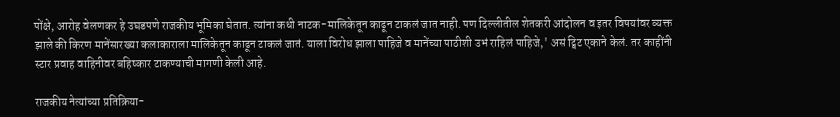पोंक्षे, आरोह वेलणकर हे उघडपणे राजकीय भूमिका घेतात. त्यांना कधी नाटक-मालिकेतून काढून टाकलं जात नाही. पण दिल्लीतील शेतकरी आंदोलन व इतर विषयांवर व्यक्त झाले की किरण मानेंसारख्या कलाकाराला मालिकेतून काढून टाकलं जातं. याला विरोध झाला पाहिजे व मानेंच्या पाठीशी उभं राहिलं पाहिजे,' असं ट्विट एकाने केलं. तर काहींनी स्टार प्रवाह वाहिनीवर बहिष्कार टाकण्याची मागणी केली आहे.

राजकीय नेत्यांच्या प्रतिक्रिया-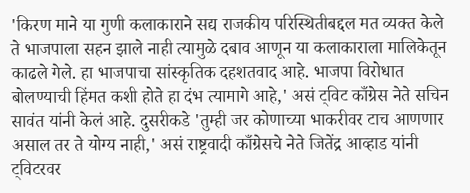'किरण माने या गुणी कलाकाराने सद्य राजकीय परिस्थितीबद्दल मत व्यक्त केले ते भाजपाला सहन झाले नाही त्यामुळे दबाव आणून या कलाकाराला मालिकेतून काढले गेले. हा भाजपाचा सांस्कृतिक दहशतवाद आहे. भाजपा विरोधात बोलण्याची हिंमत कशी होते हा दंभ त्यामागे आहे,' असं ट्विट काँग्रेस नेते सचिन सावंत यांनी केलं आहे. दुसरीकडे 'तुम्ही जर कोणाच्या भाकरीवर टाच आणणार असाल तर ते योग्य नाही,' असं राष्ट्रवादी काँग्रेसचे नेते जितेंद्र आव्हाड यांनी ट्विटरवर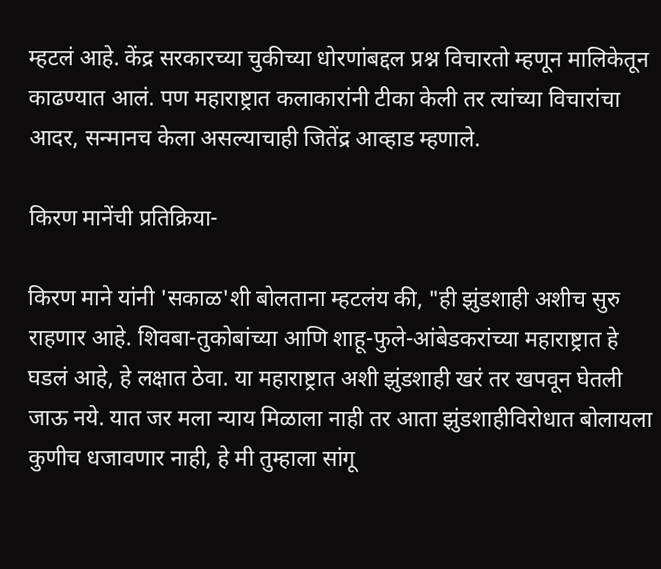म्हटलं आहे. केंद्र सरकारच्या चुकीच्या धोरणांबद्दल प्रश्न विचारतो म्हणून मालिकेतून काढण्यात आलं. पण महाराष्ट्रात कलाकारांनी टीका केली तर त्यांच्या विचारांचा आदर, सन्मानच केला असल्याचाही जितेंद्र आव्हाड म्हणाले.

किरण मानेंची प्रतिक्रिया-

किरण माने यांनी 'सकाळ'शी बोलताना म्हटलंय की, "ही झुंडशाही अशीच सुरु राहणार आहे. शिवबा-तुकोबांच्या आणि शाहू-फुले-आंबेडकरांच्या महाराष्ट्रात हे घडलं आहे, हे लक्षात ठेवा. या महाराष्ट्रात अशी झुंडशाही खरं तर खपवून घेतली जाऊ नये. यात जर मला न्याय मिळाला नाही तर आता झुंडशाहीविरोधात बोलायला कुणीच धजावणार नाही, हे मी तुम्हाला सांगू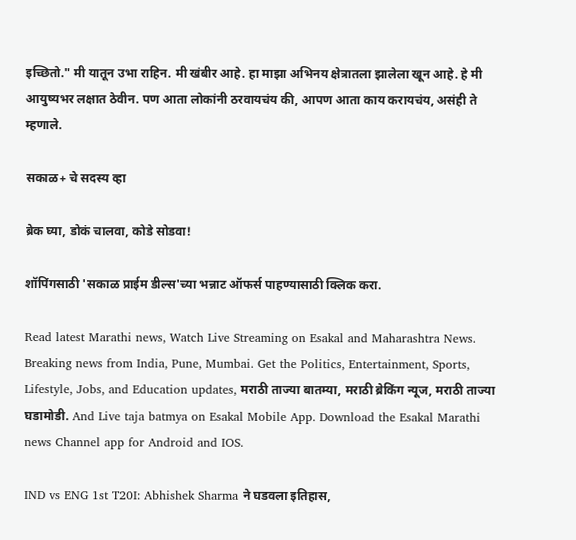इच्छितो." मी यातून उभा राहिन. मी खंबीर आहे. हा माझा अभिनय क्षेत्रातला झालेला खून आहे. हे मी आयुष्यभर लक्षात ठेवीन. पण आता लोकांनी ठरवायचंय की, आपण आता काय करायचंय, असंही ते म्हणाले.

सकाळ+ चे सदस्य व्हा

ब्रेक घ्या, डोकं चालवा, कोडे सोडवा!

शॉपिंगसाठी 'सकाळ प्राईम डील्स'च्या भन्नाट ऑफर्स पाहण्यासाठी क्लिक करा.

Read latest Marathi news, Watch Live Streaming on Esakal and Maharashtra News. Breaking news from India, Pune, Mumbai. Get the Politics, Entertainment, Sports, Lifestyle, Jobs, and Education updates, मराठी ताज्या बातम्या, मराठी ब्रेकिंग न्यूज, मराठी ताज्या घडामोडी. And Live taja batmya on Esakal Mobile App. Download the Esakal Marathi news Channel app for Android and IOS.

IND vs ENG 1st T20I: Abhishek Sharma ने घडवला इतिहास,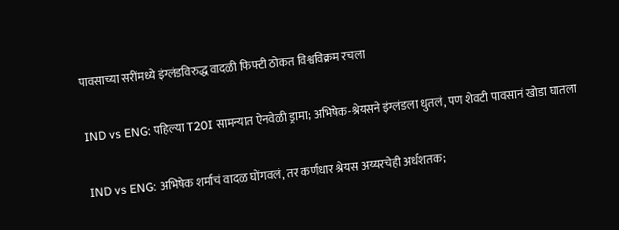पावसाच्या सरींमध्ये इंग्लंडविरुद्ध वादळी फिफ्टी ठोकत विश्वविक्रम रचला

IND vs ENG: पहिल्या T20I सामन्यात ऐनवेळी ड्रामा; अभिषेक-श्रेयसने इंग्लंडला धुतलं, पण शेवटी पावसानं खोडा घातला

IND vs ENG: अभिषेक शर्माचं वादळ घोंगवलं, तर कर्णधार श्रेयस अय्यरचेही अर्धशतक;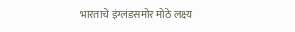भारताचे इंग्लंडसमोर मोठे लक्ष्य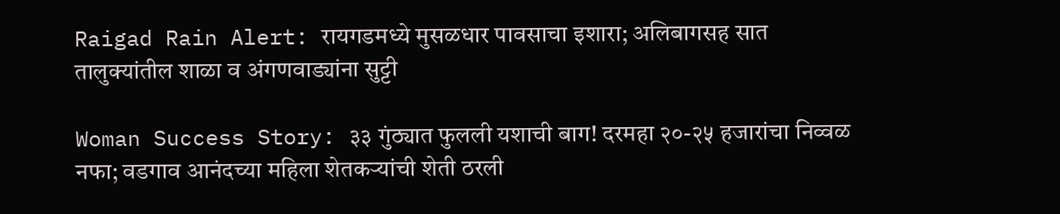Raigad Rain Alert: रायगडमध्ये मुसळधार पावसाचा इशारा; अलिबागसह सात तालुक्यांतील शाळा व अंगणवाड्यांना सुट्टी

Woman Success Story: ३३ गुंठ्यात फुलली यशाची बाग! दरमहा २०-२५ हजारांचा निव्वळ नफा; वडगाव आनंदच्या महिला शेतकऱ्यांची शेती ठरली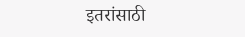इतरांसाठी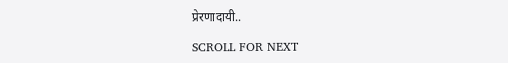प्रेरणादायी..

SCROLL FOR NEXT